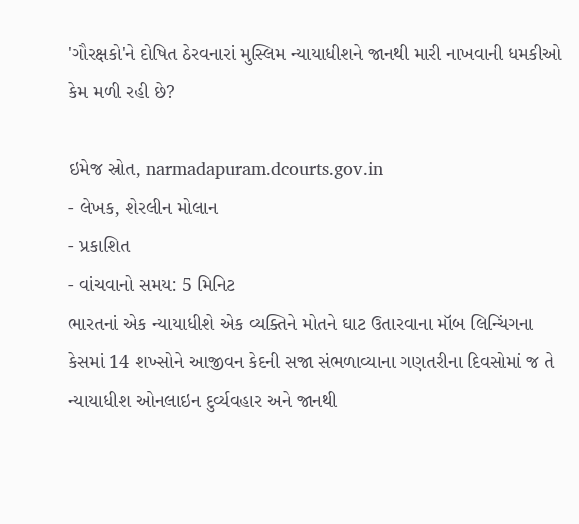'ગૌરક્ષકો'ને દોષિત ઠેરવનારાં મુસ્લિમ ન્યાયાધીશને જાનથી મારી નાખવાની ધમકીઓ કેમ મળી રહી છે?

ઇમેજ સ્રોત, narmadapuram.dcourts.gov.in
- લેખક, શેરલીન મોલાન
- પ્રકાશિત
- વાંચવાનો સમય: 5 મિનિટ
ભારતનાં એક ન્યાયાધીશે એક વ્યક્તિને મોતને ઘાટ ઉતારવાના મૉબ લિન્ચિંગના કેસમાં 14 શખ્સોને આજીવન કેદની સજા સંભળાવ્યાના ગણતરીના દિવસોમાં જ તે ન્યાયાધીશ ઓનલાઇન દુર્વ્યવહાર અને જાનથી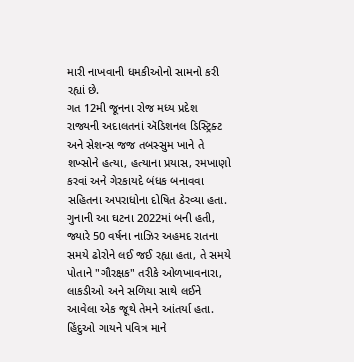મારી નાખવાની ધમકીઓનો સામનો કરી રહ્યાં છે.
ગત 12મી જૂનના રોજ મધ્ય પ્રદેશ રાજ્યની અદાલતનાં ઍડિશનલ ડિસ્ટ્રિક્ટ અને સેશન્સ જજ તબસ્સુમ ખાને તે શખ્સોને હત્યા, હત્યાના પ્રયાસ, રમખાણો કરવાં અને ગેરકાયદે બંધક બનાવવા સહિતના અપરાધોના દોષિત ઠેરવ્યા હતા.
ગુનાની આ ઘટના 2022માં બની હતી, જ્યારે 50 વર્ષના નાઝિર અહમદ રાતના સમયે ઢોરોને લઈ જઈ રહ્યા હતા, તે સમયે પોતાને "ગૌરક્ષક" તરીકે ઓળખાવનારા, લાકડીઓ અને સળિયા સાથે લઈને આવેલા એક જૂથે તેમને આંતર્યા હતા. હિંદુઓ ગાયને પવિત્ર માને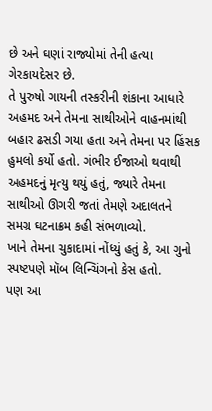છે અને ઘણાં રાજ્યોમાં તેની હત્યા ગેરકાયદેસર છે.
તે પુરુષો ગાયની તસ્કરીની શંકાના આધારે અહમદ અને તેમના સાથીઓને વાહનમાંથી બહાર ઢસડી ગયા હતા અને તેમના પર હિંસક હુમલો કર્યો હતો. ગંભીર ઈજાઓ થવાથી અહમદનું મૃત્યુ થયું હતું, જ્યારે તેમના સાથીઓ ઊગરી જતાં તેમણે અદાલતને સમગ્ર ઘટનાક્રમ કહી સંભળાવ્યો.
ખાને તેમના ચુકાદામાં નોંધ્યું હતું કે, આ ગુનો સ્પષ્ટપણે મૉબ લિન્ચિંગનો કેસ હતો.
પણ આ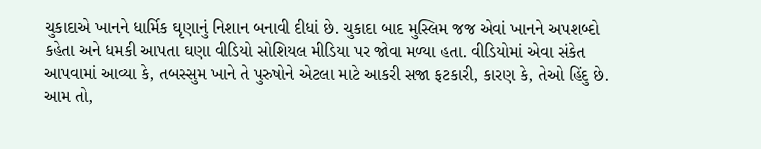ચુકાદાએ ખાનને ધાર્મિક ઘૃણાનું નિશાન બનાવી દીધાં છે. ચુકાદા બાદ મુસ્લિમ જજ એવાં ખાનને અપશબ્દો કહેતા અને ધમકી આપતા ઘણા વીડિયો સોશિયલ મીડિયા પર જોવા મળ્યા હતા. વીડિયોમાં એવા સંકેત આપવામાં આવ્યા કે, તબસ્સુમ ખાને તે પુરુષોને એટલા માટે આકરી સજા ફટકારી, કારણ કે, તેઓ હિંદુ છે.
આમ તો,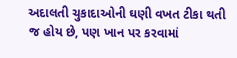અદાલતી ચુકાદાઓની ઘણી વખત ટીકા થતી જ હોય છે, પણ ખાન પર કરવામાં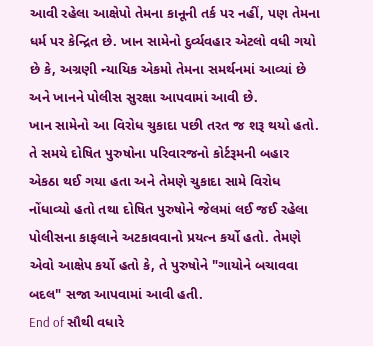આવી રહેલા આક્ષેપો તેમના કાનૂની તર્ક પર નહીં, પણ તેમના ધર્મ પર કેન્દ્રિત છે. ખાન સામેનો દુર્વ્યવહાર એટલો વધી ગયો છે કે, અગ્રણી ન્યાયિક એકમો તેમના સમર્થનમાં આવ્યાં છે અને ખાનને પોલીસ સુરક્ષા આપવામાં આવી છે.
ખાન સામેનો આ વિરોધ ચુકાદા પછી તરત જ શરૂ થયો હતો. તે સમયે દોષિત પુરુષોના પરિવારજનો કોર્ટરૂમની બહાર એકઠા થઈ ગયા હતા અને તેમણે ચુકાદા સામે વિરોધ નોંધાવ્યો હતો તથા દોષિત પુરુષોને જેલમાં લઈ જઈ રહેલા પોલીસના કાફલાને અટકાવવાનો પ્રયત્ન કર્યો હતો. તેમણે એવો આક્ષેપ કર્યો હતો કે, તે પુરુષોને "ગાયોને બચાવવા બદલ" સજા આપવામાં આવી હતી.
End of સૌથી વધારે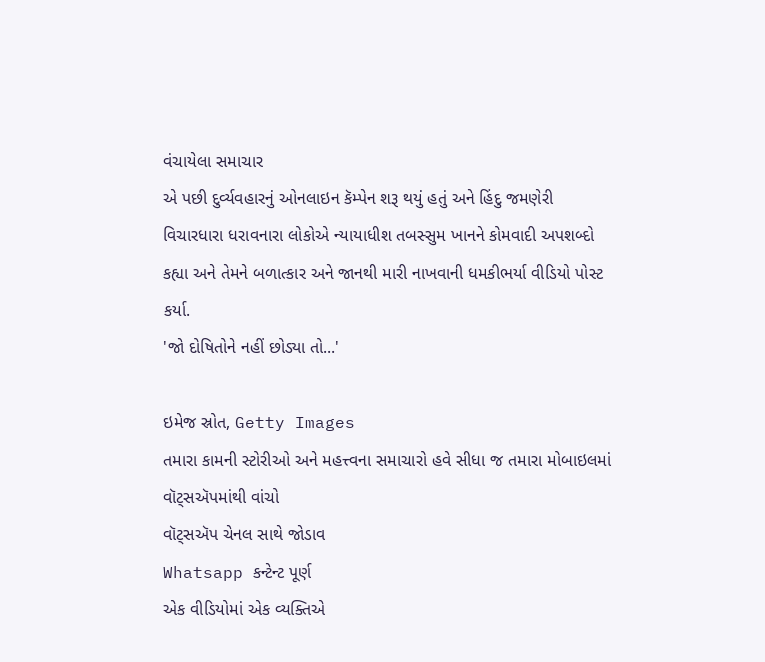વંચાયેલા સમાચાર
એ પછી દુર્વ્યવહારનું ઓનલાઇન કૅમ્પેન શરૂ થયું હતું અને હિંદુ જમણેરી વિચારધારા ધરાવનારા લોકોએ ન્યાયાધીશ તબસ્સુમ ખાનને કોમવાદી અપશબ્દો કહ્યા અને તેમને બળાત્કાર અને જાનથી મારી નાખવાની ધમકીભર્યા વીડિયો પોસ્ટ કર્યા.
'જો દોષિતોને નહીં છોડ્યા તો...'

ઇમેજ સ્રોત, Getty Images
તમારા કામની સ્ટોરીઓ અને મહત્ત્વના સમાચારો હવે સીધા જ તમારા મોબાઇલમાં વૉટ્સઍપમાંથી વાંચો
વૉટ્સઍપ ચેનલ સાથે જોડાવ
Whatsapp કન્ટેન્ટ પૂર્ણ
એક વીડિયોમાં એક વ્યક્તિએ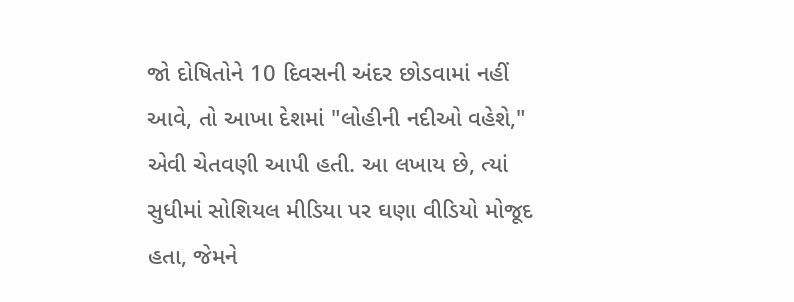જો દોષિતોને 10 દિવસની અંદર છોડવામાં નહીં આવે, તો આખા દેશમાં "લોહીની નદીઓ વહેશે," એવી ચેતવણી આપી હતી. આ લખાય છે, ત્યાં સુધીમાં સોશિયલ મીડિયા પર ઘણા વીડિયો મોજૂદ હતા, જેમને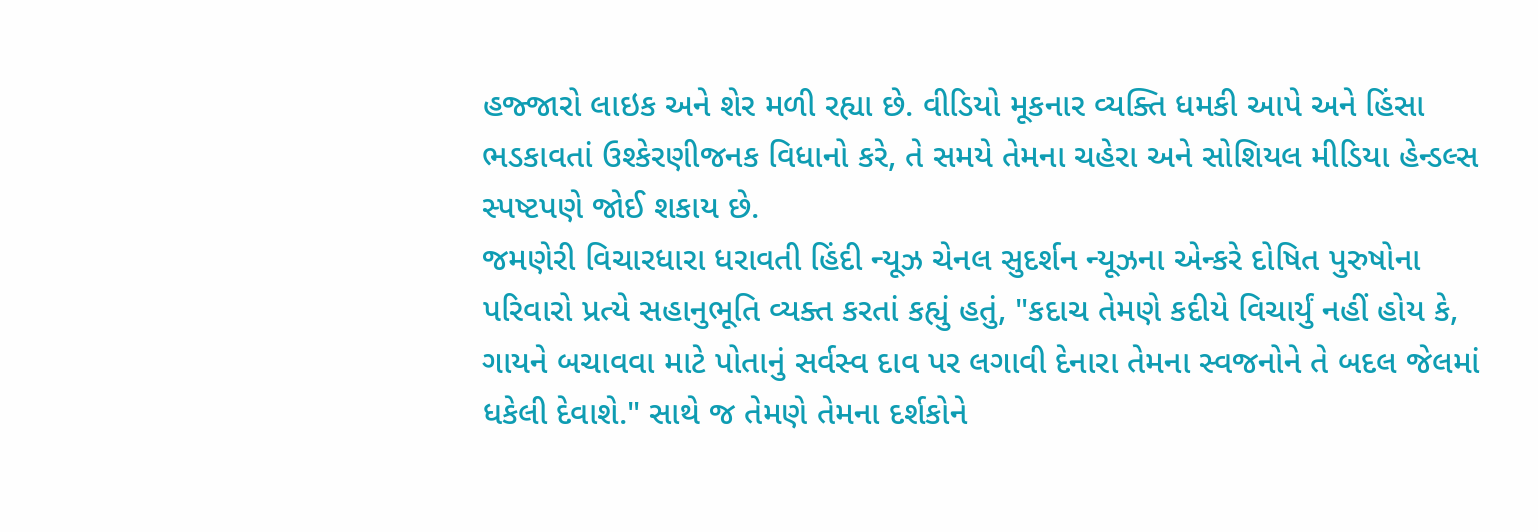હજ્જારો લાઇક અને શેર મળી રહ્યા છે. વીડિયો મૂકનાર વ્યક્તિ ધમકી આપે અને હિંસા ભડકાવતાં ઉશ્કેરણીજનક વિધાનો કરે, તે સમયે તેમના ચહેરા અને સોશિયલ મીડિયા હેન્ડલ્સ સ્પષ્ટપણે જોઈ શકાય છે.
જમણેરી વિચારધારા ધરાવતી હિંદી ન્યૂઝ ચેનલ સુદર્શન ન્યૂઝના એન્કરે દોષિત પુરુષોના પરિવારો પ્રત્યે સહાનુભૂતિ વ્યક્ત કરતાં કહ્યું હતું, "કદાચ તેમણે કદીયે વિચાર્યું નહીં હોય કે, ગાયને બચાવવા માટે પોતાનું સર્વસ્વ દાવ પર લગાવી દેનારા તેમના સ્વજનોને તે બદલ જેલમાં ધકેલી દેવાશે." સાથે જ તેમણે તેમના દર્શકોને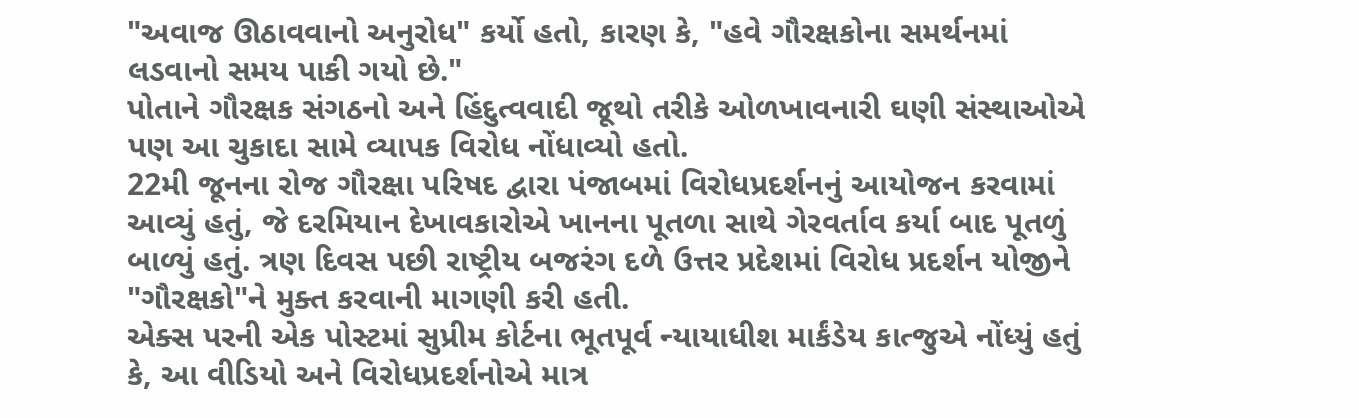"અવાજ ઊઠાવવાનો અનુરોધ" કર્યો હતો, કારણ કે, "હવે ગૌરક્ષકોના સમર્થનમાં લડવાનો સમય પાકી ગયો છે."
પોતાને ગૌરક્ષક સંગઠનો અને હિંદુત્વવાદી જૂથો તરીકે ઓળખાવનારી ઘણી સંસ્થાઓએ પણ આ ચુકાદા સામે વ્યાપક વિરોધ નોંધાવ્યો હતો.
22મી જૂનના રોજ ગૌરક્ષા પરિષદ દ્વારા પંજાબમાં વિરોધપ્રદર્શનનું આયોજન કરવામાં આવ્યું હતું, જે દરમિયાન દેખાવકારોએ ખાનના પૂતળા સાથે ગેરવર્તાવ કર્યા બાદ પૂતળું બાળ્યું હતું. ત્રણ દિવસ પછી રાષ્ટ્રીય બજરંગ દળે ઉત્તર પ્રદેશમાં વિરોધ પ્રદર્શન યોજીને "ગૌરક્ષકો"ને મુક્ત કરવાની માગણી કરી હતી.
એક્સ પરની એક પોસ્ટમાં સુપ્રીમ કોર્ટના ભૂતપૂર્વ ન્યાયાધીશ માર્કંડેય કાત્જુએ નોંધ્યું હતું કે, આ વીડિયો અને વિરોધપ્રદર્શનોએ માત્ર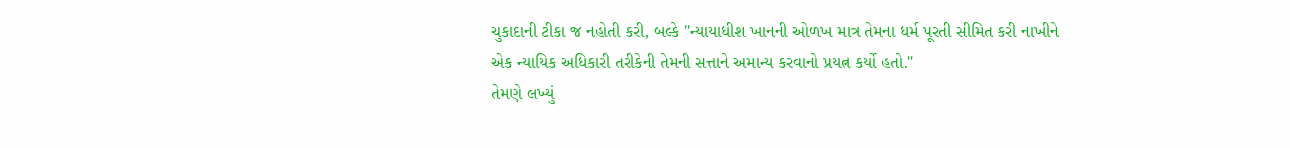ચુકાદાની ટીકા જ નહોતી કરી, બલ્કે "ન્યાયાધીશ ખાનની ઓળખ માત્ર તેમના ધર્મ પૂરતી સીમિત કરી નાખીને એક ન્યાયિક અધિકારી તરીકેની તેમની સત્તાને અમાન્ય કરવાનો પ્રયત્ન કર્યો હતો."
તેમણે લખ્યું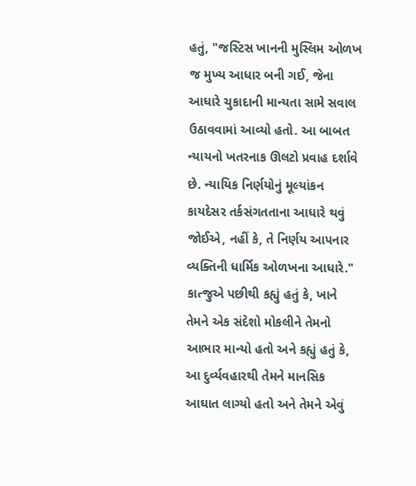હતું, "જસ્ટિસ ખાનની મુસ્લિમ ઓળખ જ મુખ્ય આધાર બની ગઈ, જેના આધારે ચુકાદાની માન્યતા સામે સવાલ ઉઠાવવામાં આવ્યો હતો. આ બાબત ન્યાયનો ખતરનાક ઊલટો પ્રવાહ દર્શાવે છે. ન્યાયિક નિર્ણયોનું મૂલ્યાંકન કાયદેસર તર્કસંગતતાના આધારે થવું જોઈએ, નહીં કે, તે નિર્ણય આપનાર વ્યક્તિની ધાર્મિક ઓળખના આધારે."
કાત્જુએ પછીથી કહ્યું હતું કે, ખાને તેમને એક સંદેશો મોકલીને તેમનો આભાર માન્યો હતો અને કહ્યું હતું કે, આ દુર્વ્યવહારથી તેમને માનસિક આઘાત લાગ્યો હતો અને તેમને એવું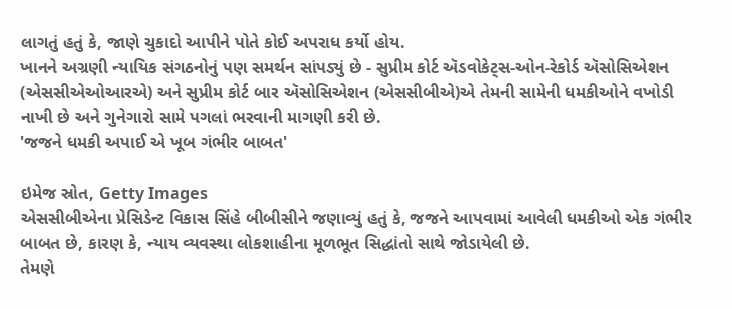લાગતું હતું કે, જાણે ચુકાદો આપીને પોતે કોઈ અપરાધ કર્યો હોય.
ખાનને અગ્રણી ન્યાયિક સંગઠનોનું પણ સમર્થન સાંપડ્યું છે - સુપ્રીમ કોર્ટ ઍડવોકેટ્સ-ઓન-રેકોર્ડ ઍસોસિએશન (એસસીએઓઆરએ) અને સુપ્રીમ કોર્ટ બાર ઍસોસિએશન (એસસીબીએ)એ તેમની સામેની ધમકીઓને વખોડી નાખી છે અને ગુનેગારો સામે પગલાં ભરવાની માગણી કરી છે.
'જજને ધમકી અપાઈ એ ખૂબ ગંભીર બાબત'

ઇમેજ સ્રોત, Getty Images
એસસીબીએના પ્રેસિડેન્ટ વિકાસ સિંહે બીબીસીને જણાવ્યું હતું કે, જજને આપવામાં આવેલી ધમકીઓ એક ગંભીર બાબત છે, કારણ કે, ન્યાય વ્યવસ્થા લોકશાહીના મૂળભૂત સિદ્ધાંતો સાથે જોડાયેલી છે.
તેમણે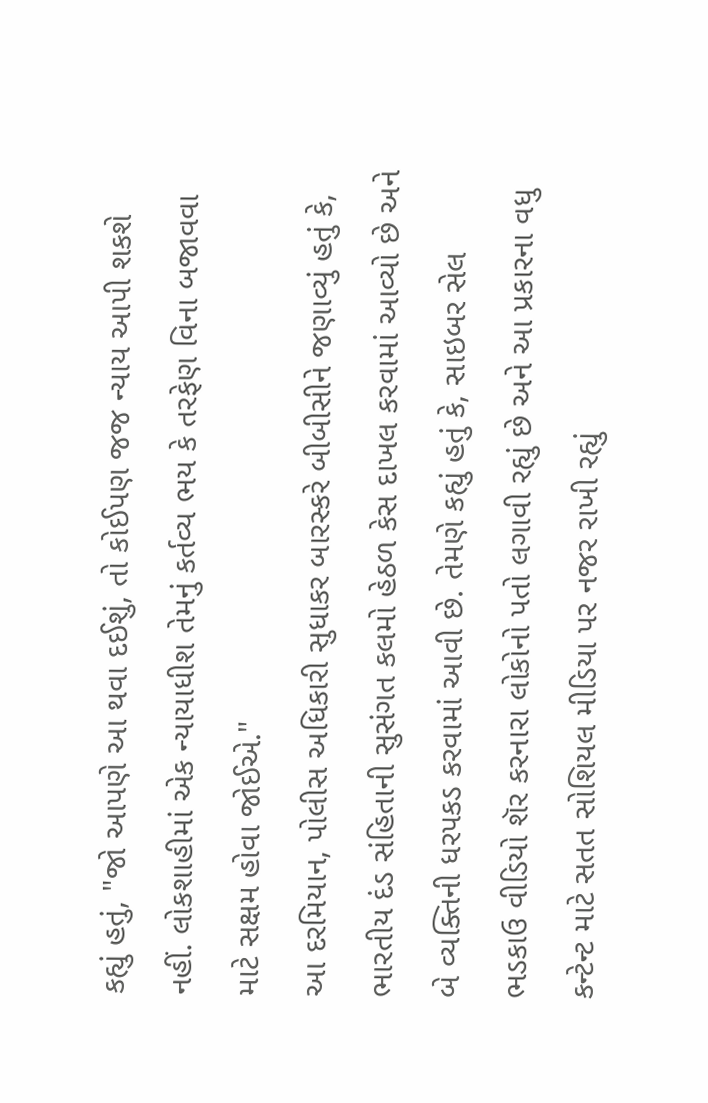કહ્યું હતું, "જો આપણે આ થવા દઈશું, તો કોઈપણ જજ ન્યાય આપી શકશે નહીં. લોકશાહીમાં એક ન્યાયાધીશ તેમનું કર્તવ્ય ભય કે તરફેણ વિના બજાવવા માટે સક્ષમ હોવા જોઈએ."
આ દરમિયાન, પોલીસ અધિકારી સુધાકર બારસ્કરે બીબીસીને જણાવ્યું હતું કે, ભારતીય દંડ સંહિતાની સુસંગત કલમો હેઠળ કેસ દાખલ કરવામાં આવ્યો છે અને બે વ્યક્તિની ધરપકડ કરવામાં આવી છે. તેમણે કહ્યું હતું કે, સાઇબર સેલ ભડકાઉ વીડિયો શૅર કરનારા લોકોનો પતો લગાવી રહ્યું છે અને આ પ્રકારના વધુ કન્ટેન્ટ માટે સતત સોશિયલ મીડિયા પર નજર રાખી રહ્યું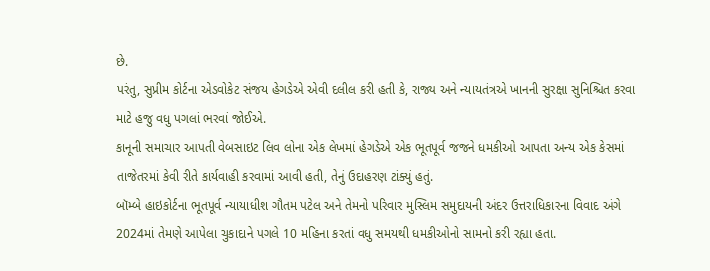છે.
પરંતુ, સુપ્રીમ કોર્ટના એડવોકેટ સંજય હેગડેએ એવી દલીલ કરી હતી કે, રાજ્ય અને ન્યાયતંત્રએ ખાનની સુરક્ષા સુનિશ્ચિત કરવા માટે હજુ વધુ પગલાં ભરવાં જોઈએ.
કાનૂની સમાચાર આપતી વેબસાઇટ લિવ લોના એક લેખમાં હેગડેએ એક ભૂતપૂર્વ જજને ધમકીઓ આપતા અન્ય એક કેસમાં તાજેતરમાં કેવી રીતે કાર્યવાહી કરવામાં આવી હતી, તેનું ઉદાહરણ ટાંક્યું હતું.
બૉમ્બે હાઇકોર્ટના ભૂતપૂર્વ ન્યાયાધીશ ગૌતમ પટેલ અને તેમનો પરિવાર મુસ્લિમ સમુદાયની અંદર ઉત્તરાધિકારના વિવાદ અંગે 2024માં તેમણે આપેલા ચુકાદાને પગલે 10 મહિના કરતાં વધુ સમયથી ધમકીઓનો સામનો કરી રહ્યા હતા.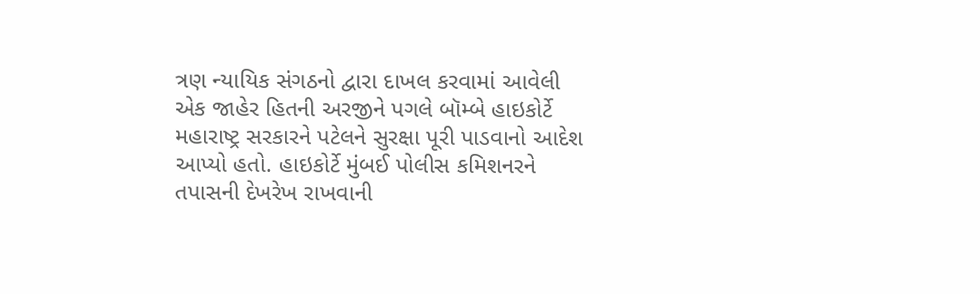ત્રણ ન્યાયિક સંગઠનો દ્વારા દાખલ કરવામાં આવેલી એક જાહેર હિતની અરજીને પગલે બૉમ્બે હાઇકોર્ટે મહારાષ્ટ્ર સરકારને પટેલને સુરક્ષા પૂરી પાડવાનો આદેશ આપ્યો હતો. હાઇકોર્ટે મુંબઈ પોલીસ કમિશનરને તપાસની દેખરેખ રાખવાની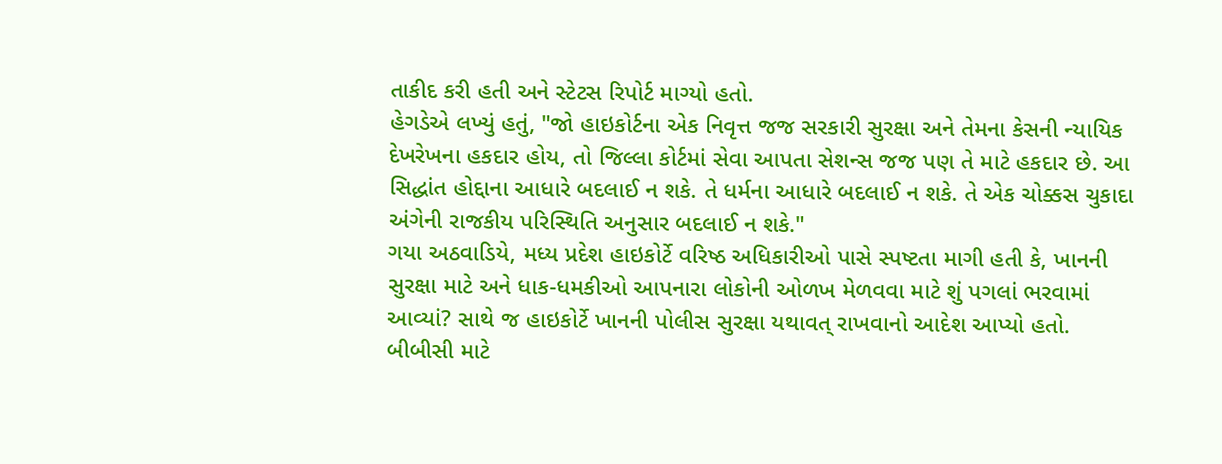તાકીદ કરી હતી અને સ્ટેટસ રિપોર્ટ માગ્યો હતો.
હેગડેએ લખ્યું હતું, "જો હાઇકોર્ટના એક નિવૃત્ત જજ સરકારી સુરક્ષા અને તેમના કેસની ન્યાયિક દેખરેખના હકદાર હોય, તો જિલ્લા કોર્ટમાં સેવા આપતા સેશન્સ જજ પણ તે માટે હકદાર છે. આ સિદ્ધાંત હોદ્દાના આધારે બદલાઈ ન શકે. તે ધર્મના આધારે બદલાઈ ન શકે. તે એક ચોક્કસ ચુકાદા અંગેની રાજકીય પરિસ્થિતિ અનુસાર બદલાઈ ન શકે."
ગયા અઠવાડિયે, મધ્ય પ્રદેશ હાઇકોર્ટે વરિષ્ઠ અધિકારીઓ પાસે સ્પષ્ટતા માગી હતી કે, ખાનની સુરક્ષા માટે અને ધાક-ધમકીઓ આપનારા લોકોની ઓળખ મેળવવા માટે શું પગલાં ભરવામાં આવ્યાં? સાથે જ હાઇકોર્ટે ખાનની પોલીસ સુરક્ષા યથાવત્ રાખવાનો આદેશ આપ્યો હતો.
બીબીસી માટે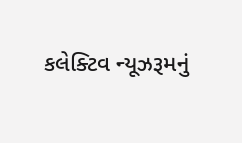કલેક્ટિવ ન્યૂઝરૂમનું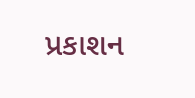પ્રકાશન